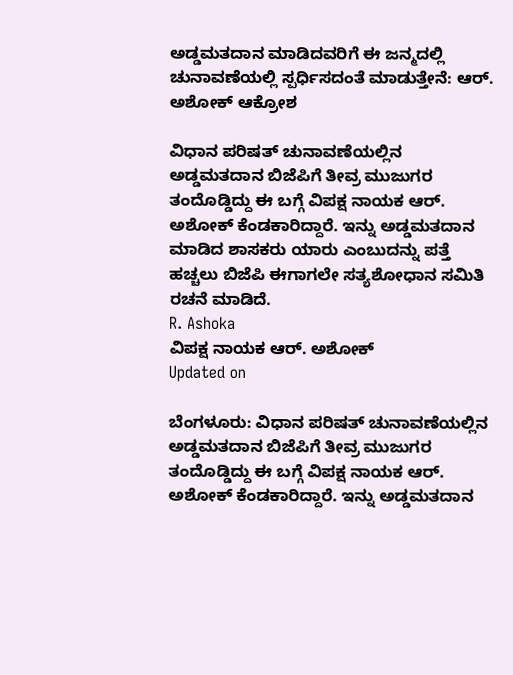ಅಡ್ಡಮತದಾನ ಮಾಡಿದವರಿಗೆ ಈ ಜನ್ಮದಲ್ಲಿ ಚುನಾವಣೆಯಲ್ಲಿ ಸ್ಪರ್ಧಿಸದಂತೆ ಮಾಡುತ್ತೇನೆ: ಆರ್. ಅಶೋಕ್ ಆಕ್ರೋಶ

ವಿಧಾನ ಪರಿಷತ್ ಚುನಾವಣೆಯಲ್ಲಿನ ಅಡ್ಡಮತದಾನ ಬಿಜೆಪಿಗೆ ತೀವ್ರ ಮುಜುಗರ ತಂದೊಡ್ಡಿದ್ದು ಈ ಬಗ್ಗೆ ವಿಪಕ್ಷ ನಾಯಕ ಆರ್. ಅಶೋಕ್ ಕೆಂಡಕಾರಿದ್ದಾರೆ. ಇನ್ನು ಅಡ್ಡಮತದಾನ ಮಾಡಿದ ಶಾಸಕರು ಯಾರು ಎಂಬುದನ್ನು ಪತ್ತೆ ಹಚ್ಚಲು ಬಿಜೆಪಿ ಈಗಾಗಲೇ ಸತ್ಯಶೋಧಾನ ಸಮಿತಿ ರಚನೆ ಮಾಡಿದೆ.
R. Ashoka
ವಿಪಕ್ಷ ನಾಯಕ ಆರ್. ಅಶೋಕ್
Updated on

ಬೆಂಗಳೂರು: ವಿಧಾನ ಪರಿಷತ್ ಚುನಾವಣೆಯಲ್ಲಿನ ಅಡ್ಡಮತದಾನ ಬಿಜೆಪಿಗೆ ತೀವ್ರ ಮುಜುಗರ ತಂದೊಡ್ಡಿದ್ದು ಈ ಬಗ್ಗೆ ವಿಪಕ್ಷ ನಾಯಕ ಆರ್. ಅಶೋಕ್ ಕೆಂಡಕಾರಿದ್ದಾರೆ. ಇನ್ನು ಅಡ್ಡಮತದಾನ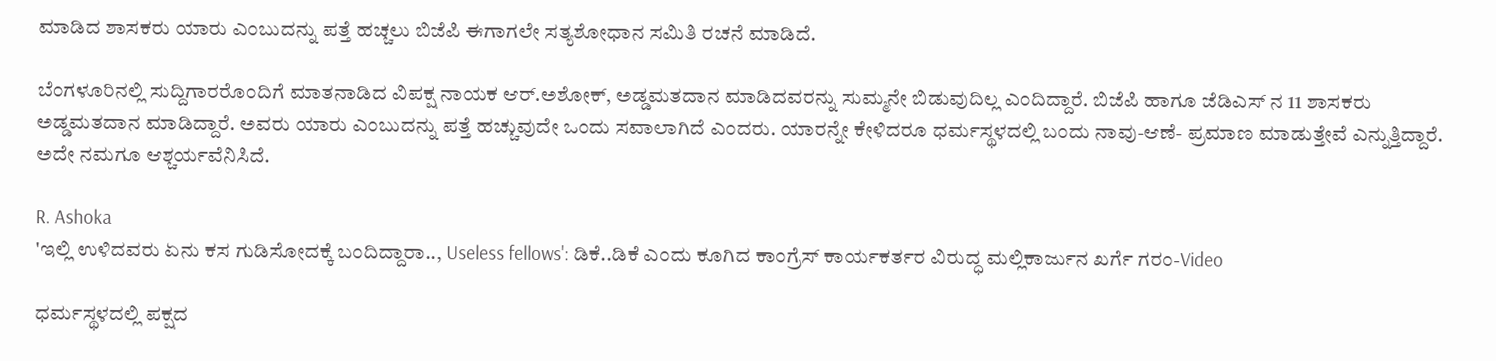ಮಾಡಿದ ಶಾಸಕರು ಯಾರು ಎಂಬುದನ್ನು ಪತ್ತೆ ಹಚ್ಚಲು ಬಿಜೆಪಿ ಈಗಾಗಲೇ ಸತ್ಯಶೋಧಾನ ಸಮಿತಿ ರಚನೆ ಮಾಡಿದೆ.

ಬೆಂಗಳೂರಿನಲ್ಲಿ ಸುದ್ದಿಗಾರರೊಂದಿಗೆ ಮಾತನಾಡಿದ ವಿಪಕ್ಷ ನಾಯಕ ಆರ್.ಅಶೋಕ್, ಅಡ್ಡಮತದಾನ ಮಾಡಿದವರನ್ನು ಸುಮ್ಮನೇ ಬಿಡುವುದಿಲ್ಲ ಎಂದಿದ್ದಾರೆ. ಬಿಜೆಪಿ ಹಾಗೂ ಜೆಡಿಎಸ್ ನ 11 ಶಾಸಕರು ಅಡ್ಡಮತದಾನ ಮಾಡಿದ್ದಾರೆ. ಅವರು ಯಾರು ಎಂಬುದನ್ನು ಪತ್ತೆ ಹಚ್ಚುವುದೇ ಒಂದು ಸವಾಲಾಗಿದೆ ಎಂದರು. ಯಾರನ್ನೇ ಕೇಳಿದರೂ ಧರ್ಮಸ್ಥಳದಲ್ಲಿ ಬಂದು ನಾವು-ಆಣೆ- ಪ್ರಮಾಣ ಮಾಡುತ್ತೇವೆ ಎನ್ನುತ್ತಿದ್ದಾರೆ. ಅದೇ ನಮಗೂ ಆಶ್ಚರ್ಯವೆನಿಸಿದೆ.

R. Ashoka
'ಇಲ್ಲಿ ಉಳಿದವರು ಏನು ಕಸ ಗುಡಿಸೋದಕ್ಕೆ ಬಂದಿದ್ದಾರಾ.., Useless fellows': ಡಿಕೆ..ಡಿಕೆ ಎಂದು ಕೂಗಿದ ಕಾಂಗ್ರೆಸ್ ಕಾರ್ಯಕರ್ತರ ವಿರುದ್ಧ ಮಲ್ಲಿಕಾರ್ಜುನ ಖರ್ಗೆ ಗರಂ-Video

ಧರ್ಮಸ್ಥಳದಲ್ಲಿ ಪಕ್ಷದ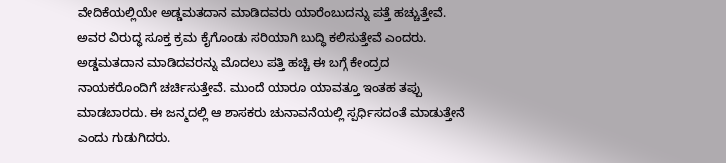ವೇದಿಕೆಯಲ್ಲಿಯೇ ಅಡ್ಡಮತದಾನ ಮಾಡಿದವರು ಯಾರೆಂಬುದನ್ನು ಪತ್ತೆ ಹಚ್ಚುತ್ತೇವೆ. ಅವರ ವಿರುದ್ಧ ಸೂಕ್ತ ಕ್ರಮ ಕೈಗೊಂಡು ಸರಿಯಾಗಿ ಬುದ್ಧಿ ಕಲಿಸುತ್ತೇವೆ ಎಂದರು. ಅಡ್ಡಮತದಾನ ಮಾಡಿದವರನ್ನು ಮೊದಲು ಪತ್ತಿ ಹಚ್ಚಿ ಈ ಬಗ್ಗೆ ಕೇಂದ್ರದ ನಾಯಕರೊಂದಿಗೆ ಚರ್ಚಿಸುತ್ತೇವೆ. ಮುಂದೆ ಯಾರೂ ಯಾವತ್ತೂ ಇಂತಹ ತಪ್ಪು ಮಾಡಬಾರದು. ಈ ಜನ್ಮದಲ್ಲಿ ಆ ಶಾಸಕರು ಚುನಾವನೆಯಲ್ಲಿ ಸ್ಪರ್ಧಿಸದಂತೆ ಮಾಡುತ್ತೇನೆ ಎಂದು ಗುಡುಗಿದರು.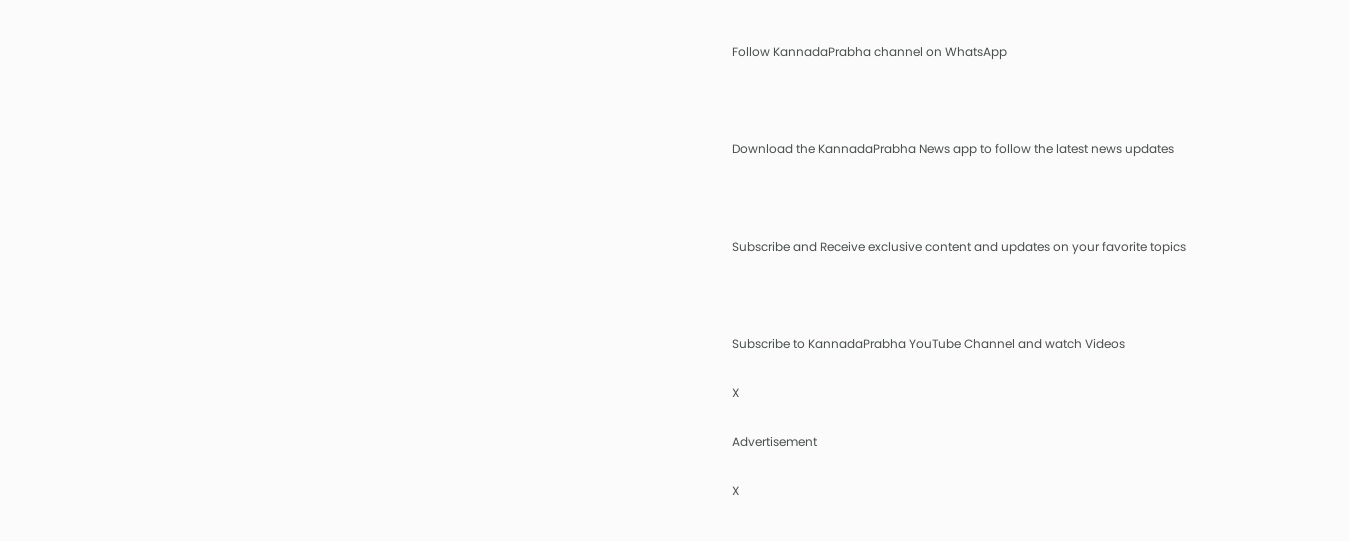Follow KannadaPrabha channel on WhatsApp



Download the KannadaPrabha News app to follow the latest news updates



Subscribe and Receive exclusive content and updates on your favorite topics



Subscribe to KannadaPrabha YouTube Channel and watch Videos

X

Advertisement

X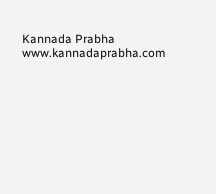Kannada Prabha
www.kannadaprabha.com